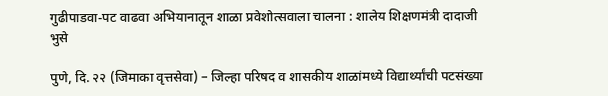गुढीपाडवा-पट वाढवा अभियानातून शाळा प्रवेशोत्सवाला चालना : शालेय शिक्षणमंत्री दादाजी भुसे

पुणे, दि. २२ (जिमाका वृत्तसेवा) – जिल्हा परिषद व शासकीय शाळांमध्ये विद्यार्थ्यांची पटसंख्या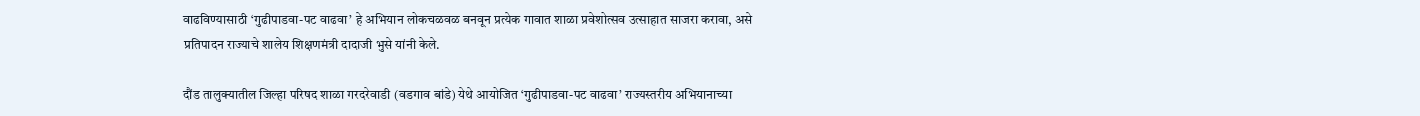वाढविण्यासाठी ‘गुढीपाडवा-पट वाढवा’ हे अभियान लोकचळवळ बनवून प्रत्येक गावात शाळा प्रवेशोत्सव उत्साहात साजरा करावा, असे प्रतिपादन राज्याचे शालेय शिक्षणमंत्री दादाजी भुसे यांनी केले.

दौंड तालुक्यातील जिल्हा परिषद शाळा गरदरेवाडी (वडगाव बांडे) येथे आयोजित ‘गुढीपाडवा-पट वाढवा’ राज्यस्तरीय अभियानाच्या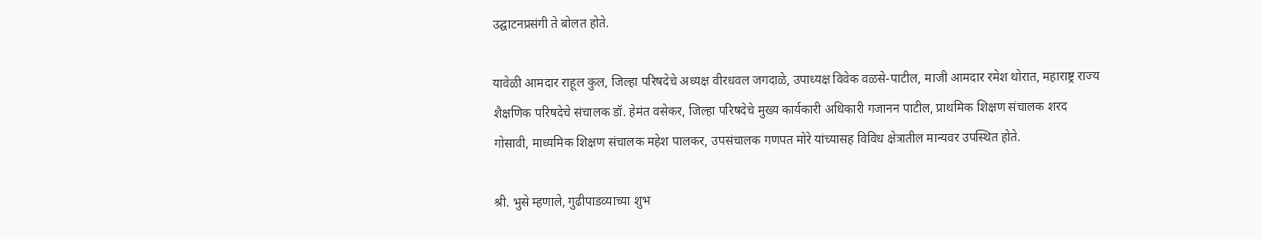उद्घाटनप्रसंगी ते बोलत होते.

यावेळी आमदार राहूल कुल, जिल्हा परिषदेचे अध्यक्ष वीरधवल जगदाळे, उपाध्यक्ष विवेक वळसे-पाटील, माजी आमदार रमेश थोरात, महाराष्ट्र राज्य शैक्षणिक परिषदेचे संचालक डॉ. हेमंत वसेकर, जिल्हा परिषदेचे मुख्य कार्यकारी अधिकारी गजानन पाटील, प्राथमिक शिक्षण संचालक शरद गोसावी, माध्यमिक शिक्षण संचालक महेश पालकर, उपसंचालक गणपत मोरे यांच्यासह विविध क्षेत्रातील मान्यवर उपस्थित होते.

श्री. भुसे म्हणाले, गुढीपाडव्याच्या शुभ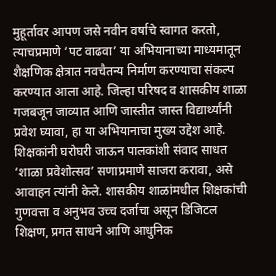मुहूर्तावर आपण जसे नवीन वर्षाचे स्वागत करतो, त्याचप्रमाणे ‘पट वाढवा’ या अभियानाच्या माध्यमातून शैक्षणिक क्षेत्रात नवचैतन्य निर्माण करण्याचा संकल्प करण्यात आला आहे. जिल्हा परिषद व शासकीय शाळा गजबजून जाव्यात आणि जास्तीत जास्त विद्यार्थ्यांनी प्रवेश घ्यावा, हा या अभियानाचा मुख्य उद्देश आहे. शिक्षकांनी घरोघरी जाऊन पालकांशी संवाद साधत ‘शाळा प्रवेशोत्सव’ सणाप्रमाणे साजरा करावा, असे आवाहन त्यांनी केले. शासकीय शाळांमधील शिक्षकांची गुणवत्ता व अनुभव उच्च दर्जाचा असून डिजिटल शिक्षण, प्रगत साधने आणि आधुनिक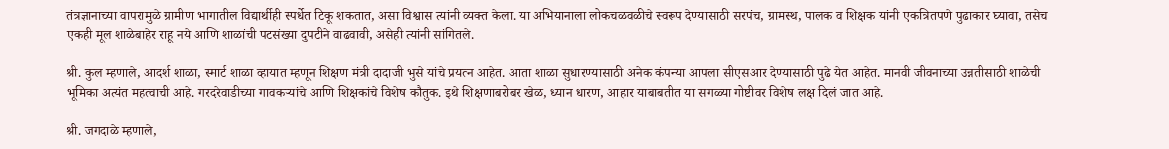तंत्रज्ञानाच्या वापरामुळे ग्रामीण भागातील विद्यार्थीही स्पर्धेत टिकू शकतात, असा विश्वास त्यांनी व्यक्त केला. या अभियानाला लोकचळवळीचे स्वरूप देण्यासाठी सरपंच, ग्रामस्थ, पालक व शिक्षक यांनी एकत्रितपणे पुढाकार घ्यावा, तसेच एकही मूल शाळेबाहेर राहू नये आणि शाळांची पटसंख्या दुपटीने वाढवावी, असेही त्यांनी सांगितले.

श्री. कुल म्हणाले, आदर्श शाळा, स्मार्ट शाळा व्हायात म्हणून शिक्षण मंत्री दादाजी भुसे यांचे प्रयत्न आहेत. आता शाळा सुधारण्यासाठी अनेक कंपन्या आपला सीएसआर देण्यासाठी पुढे येत आहेत. मानवी जीवनाच्या उन्नतीसाठी शाळेची भूमिका अत्यंत महत्वाची आहे. गरदरेवाडीच्या गावकऱ्यांचे आणि शिक्षकांचे विशेष कौतुक. इथे शिक्षणाबरोबर खेळ, ध्यान धारण, आहार याबाबतीत या सगळ्या गोष्टीवर विशेष लक्ष दिलं जात आहे.

श्री. जगदाळे म्हणाले,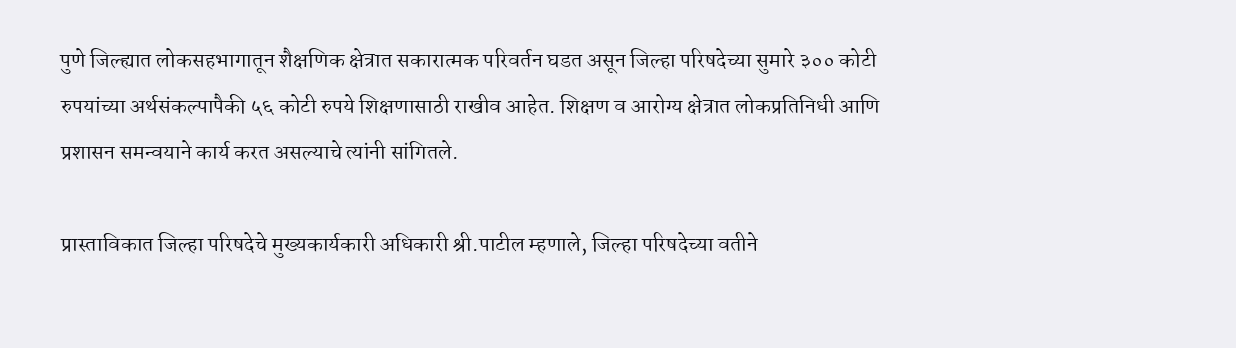पुणे जिल्ह्यात लोकसहभागातून शैक्षणिक क्षेत्रात सकारात्मक परिवर्तन घडत असून जिल्हा परिषदेच्या सुमारे ३०० कोटी रुपयांच्या अर्थसंकल्पापैकी ५६ कोटी रुपये शिक्षणासाठी राखीव आहेत. शिक्षण व आरोग्य क्षेत्रात लोकप्रतिनिधी आणि प्रशासन समन्वयाने कार्य करत असल्याचे त्यांनी सांगितले.

प्रास्ताविकात जिल्हा परिषदेचे मुख्यकार्यकारी अधिकारी श्री.पाटील म्हणाले, जिल्हा परिषदेच्या वतीने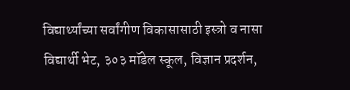विद्यार्थ्यांच्या सर्वांगीण विकासासाठी इस्त्रो व नासा विद्यार्थी भेट, ३०३ मॉडेल स्कूल, विज्ञान प्रदर्शन,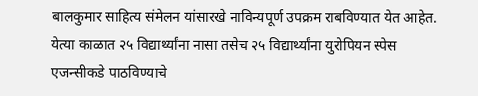बालकुमार साहित्य संमेलन यांसारखे नाविन्यपूर्ण उपक्रम राबविण्यात येत आहेत. येत्या काळात २५ विद्यार्थ्यांना नासा तसेच २५ विद्यार्थ्यांना युरोपियन स्पेस एजन्सीकडे पाठविण्याचे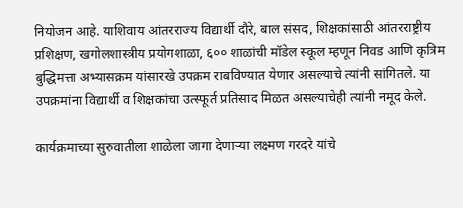नियोजन आहे. याशिवाय आंतरराज्य विद्यार्थी दौरे, बाल संसद, शिक्षकांसाठी आंतरराष्ट्रीय प्रशिक्षण, खगोलशास्त्रीय प्रयोगशाळा, ६०० शाळांची मॉडेल स्कूल म्हणून निवड आणि कृत्रिम बुद्धिमत्ता अभ्यासक्रम यांसारखे उपक्रम राबविण्यात येणार असल्याचे त्यांनी सांगितले. या उपक्रमांना विद्यार्थी व शिक्षकांचा उत्स्फूर्त प्रतिसाद मिळत असल्याचेही त्यांनी नमूद केले.

कार्यक्रमाच्या सुरुवातीला शाळेला जागा देणाऱ्या लक्ष्मण गरदरे यांचे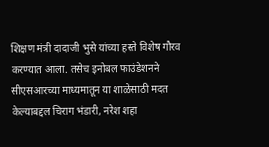शिक्षण मंत्री दादाजी भुसे यांच्या हस्ते विशेष गौरव करण्यात आला. तसेच इनोबल फाउंडेशनने सीएसआरच्या माध्यमातून या शाळेसाठी मदत केल्याबद्दल चिराग भंडारी, नरेश शहा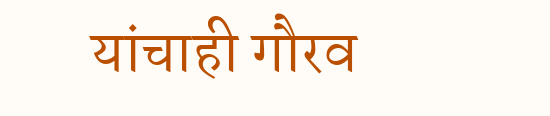यांचाही गौरव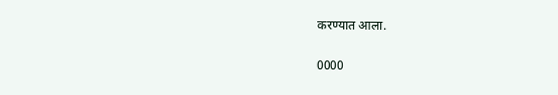करण्यात आला.

0000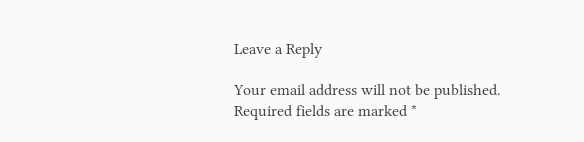Leave a Reply

Your email address will not be published. Required fields are marked *